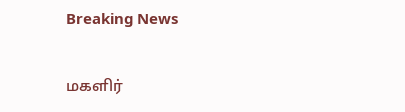Breaking News

மகளிர்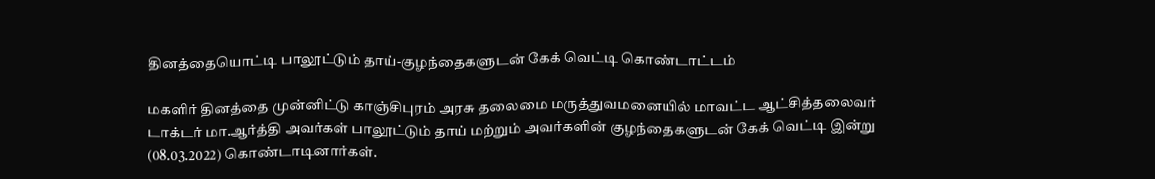தினத்தையொட்டி பாலூட்டும் தாய்-குழந்தைகளுடன் கேக் வெட்டி கொண்டாட்டம்

மகளிர் தினத்தை முன்னிட்டு காஞ்சிபுரம் அரசு தலைமை மருத்துவமனையில் மாவட்ட ஆட்சித்தலைவர் டாக்டர் மா.ஆர்த்தி அவர்கள் பாலூட்டும் தாய் மற்றும் அவர்களின் குழந்தைகளுடன் கேக் வெட்டி இன்று (08.03.2022) கொண்டாடினார்கள்.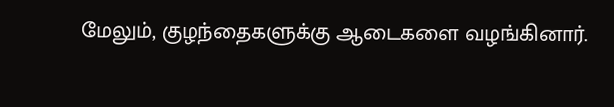மேலும், குழந்தைகளுக்கு ஆடைகளை வழங்கினார்.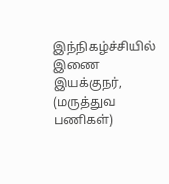இந்நிகழ்ச்சியில் இணை இயக்குநர், (மருத்துவ பணிகள்)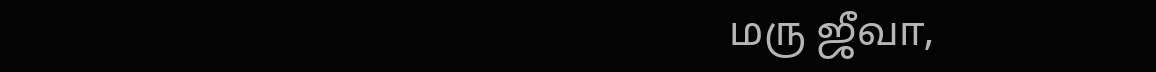மரு ஜீவா,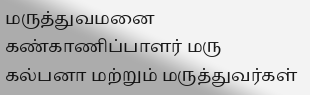மருத்துவமனை கண்காணிப்பாளர் மரு கல்பனா மற்றும் மருத்துவர்கள்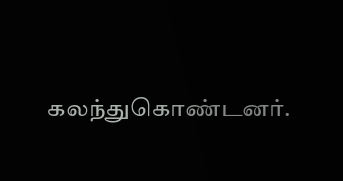கலந்துகொண்டனர்.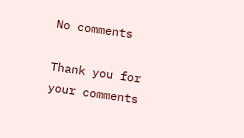No comments

Thank you for your comments